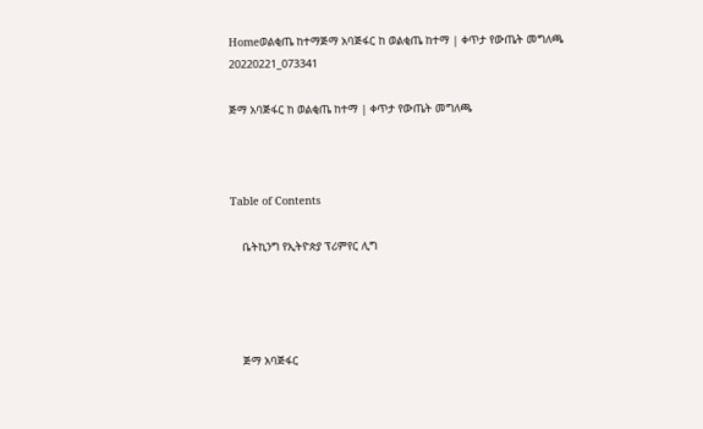Homeወልቂጤ ከተማጅማ አባጅፋር ከ ወልቂጤ ከተማ | ቀጥታ የውጤት መግለጫ
20220221_073341

ጅማ አባጅፋር ከ ወልቂጤ ከተማ | ቀጥታ የውጤት መግለጫ



Table of Contents

    ቤትኪንግ የኢትዮጵያ ፕሪምየር ሊግ




    ጅማ አባጅፋር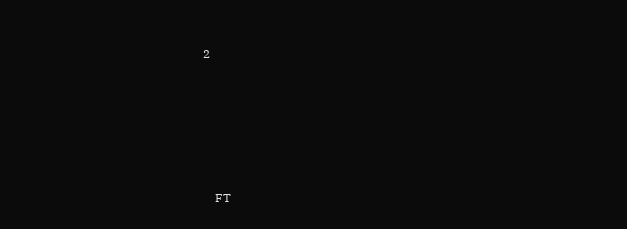2







    FT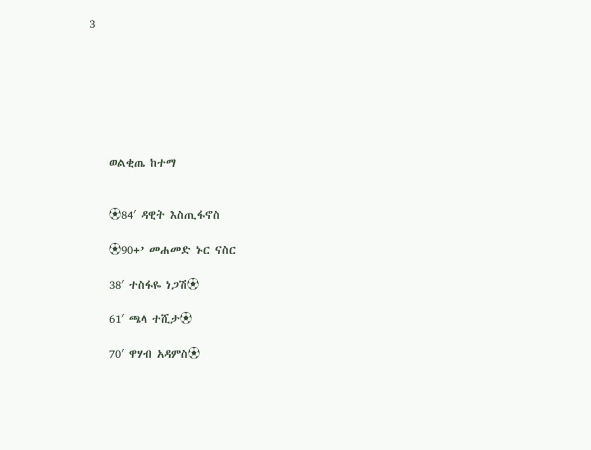3







    ወልቂጤ ከተማ


    ⚽84′ ዳዊት እስጢፋኖስ

    ⚽90+’ መሐመድ ኑር ናስር

    38′ ተስፋዬ ነጋሽ⚽

    61′ ጫላ ተሺታ⚽

    70′ ዋሃብ አዳምስ⚽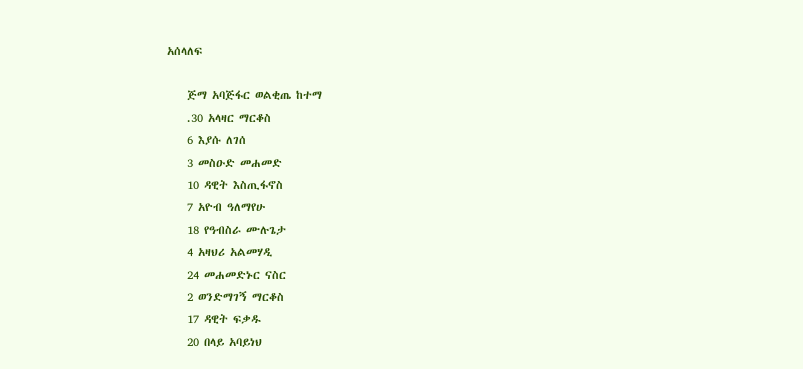አሰላለፍ

    ጅማ አባጅፋር ወልቂጤ ከተማ
    .30 አላዛር ማርቆስ
    6 እያሱ ለገሰ
    3 መስዑድ መሐመድ
    10 ዳዊት እስጢፋኖስ
    7 አዮብ ዓለማየሁ
    18 የዓብስራ ሙሉጌታ
    4 አዛህሪ አልመሃዲ
    24 መሐመድኑር ናስር
    2 ወንድማገኝ ማርቆስ
    17 ዳዊት ፍቃዱ
    20 በላይ አባይነህ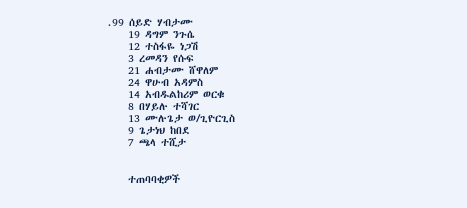.99 ሰይድ ሃብታሙ
    19 ዳግም ንጉሴ
    12 ተስፋዬ ነጋሽ
    3 ረመዳን የሱፍ
    21 ሐብታሙ ሸዋለም
    24 ዋሁብ አዳምስ
    14 አብዱልከሪም ወርቁ
    8 በሃይሉ ተሻገር
    13 ሙሉጌታ ወ/ጊዮርጊስ
    9 ጌታነህ ከበደ
    7 ጫላ ተሺታ


    ተጠባባቂዎች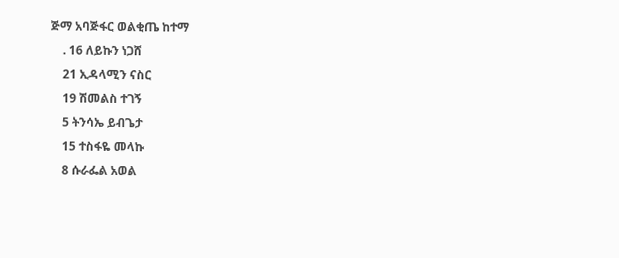ጅማ አባጅፋር ወልቂጤ ከተማ
    . 16 ለይኩን ነጋሸ
    21 ኢዳላሚን ናስር
    19 ሽመልስ ተገኝ
    5 ትንሳኤ ይብጌታ
    15 ተስፋዬ መላኩ
    8 ሱራፌል አወል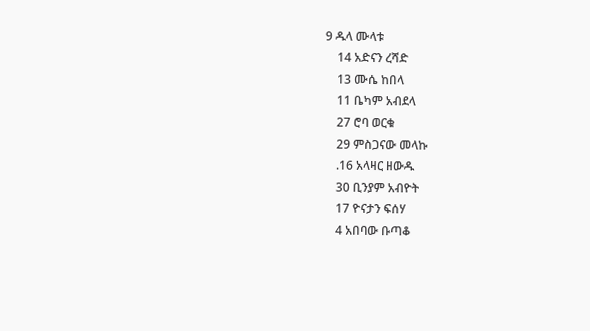9 ዱላ ሙላቱ
    14 አድናን ረሻድ
    13 ሙሴ ከበላ
    11 ቤካም አብደላ
    27 ሮባ ወርቁ
    29 ምስጋናው መላኩ
    .16 አላዛር ዘውዱ
    30 ቢንያም አብዮት
    17 ዮናታን ፍሰሃ
    4 አበባው ቡጣቆ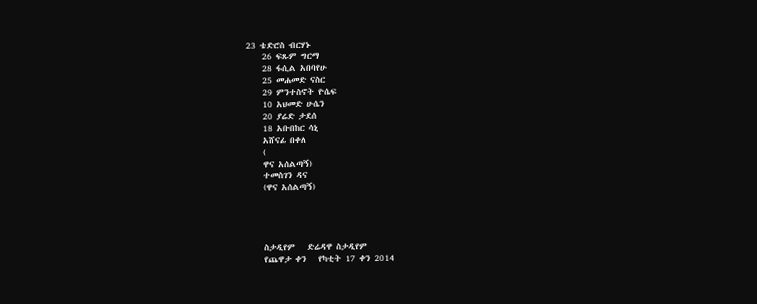23 ቴድሮስ ብርሃኑ
    26 ፍጹም ግርማ
    28 ፋሲል አበባየሁ
    25 መሐመድ ናስር
    29 ምንተስኖት ዮሴፍ
    10 አህመድ ሁሴን
    20 ያሬድ ታደሰ
    18 አቡበከር ሳኒ
    አሸናፊ በቀለ
    (
    ዋና አሰልጣኝ)
    ተመስገን ዳና
    (ዋና አሰልጣኝ)




    ስታዲየም   ድሬዳዋ ስታዲየም
    የጨዋታ ቀን   የካቲት 17 ቀን 2014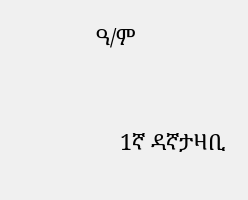ዓ/ም



    1ኛ ዳኛታዛቢ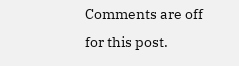Comments are off for this post.